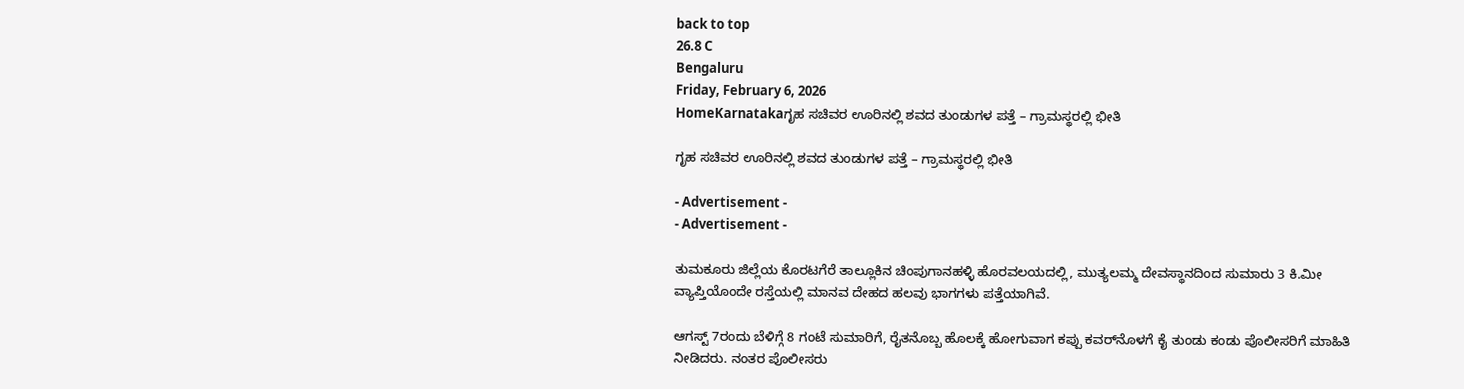back to top
26.8 C
Bengaluru
Friday, February 6, 2026
HomeKarnatakaಗೃಹ ಸಚಿವರ ಊರಿನಲ್ಲಿ ಶವದ ತುಂಡುಗಳ ಪತ್ತೆ – ಗ್ರಾಮಸ್ಥರಲ್ಲಿ ಭೀತಿ

ಗೃಹ ಸಚಿವರ ಊರಿನಲ್ಲಿ ಶವದ ತುಂಡುಗಳ ಪತ್ತೆ – ಗ್ರಾಮಸ್ಥರಲ್ಲಿ ಭೀತಿ

- Advertisement -
- Advertisement -

ತುಮಕೂರು ಜಿಲ್ಲೆಯ ಕೊರಟಗೆರೆ ತಾಲ್ಲೂಕಿನ ಚಿಂಪುಗಾನಹಳ್ಳಿ ಹೊರವಲಯದಲ್ಲಿ, ಮುತ್ಯಲಮ್ಮ ದೇವಸ್ಥಾನದಿಂದ ಸುಮಾರು 3 ಕಿ.ಮೀ ವ್ಯಾಪ್ತಿಯೊಂದೇ ರಸ್ತೆಯಲ್ಲಿ ಮಾನವ ದೇಹದ ಹಲವು ಭಾಗಗಳು ಪತ್ತೆಯಾಗಿವೆ.

ಆಗಸ್ಟ್ 7ರಂದು ಬೆಳಿಗ್ಗೆ 8 ಗಂಟೆ ಸುಮಾರಿಗೆ, ರೈತನೊಬ್ಬ ಹೊಲಕ್ಕೆ ಹೋಗುವಾಗ ಕಪ್ಪು ಕವರ್‌ನೊಳಗೆ ಕೈ ತುಂಡು ಕಂಡು ಪೊಲೀಸರಿಗೆ ಮಾಹಿತಿ ನೀಡಿದರು. ನಂತರ ಪೊಲೀಸರು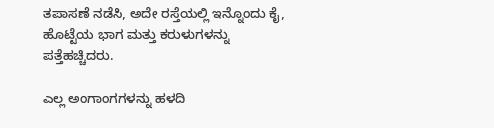ತಪಾಸಣೆ ನಡೆಸಿ, ಅದೇ ರಸ್ತೆಯಲ್ಲಿ ಇನ್ನೊಂದು ಕೈ, ಹೊಟ್ಟೆಯ ಭಾಗ ಮತ್ತು ಕರುಳುಗಳನ್ನು ಪತ್ತೆಹಚ್ಚಿದರು.

ಎಲ್ಲ ಅಂಗಾಂಗಗಳನ್ನು ಹಳದಿ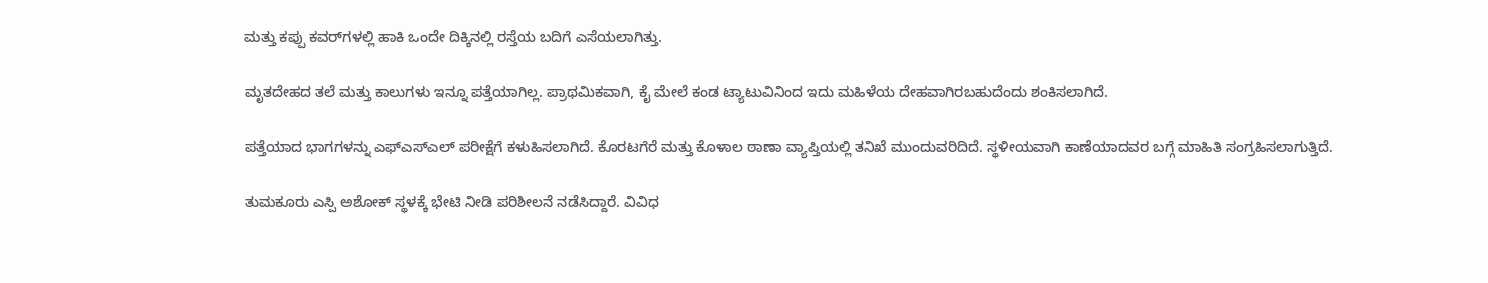ಮತ್ತು ಕಪ್ಪು ಕವರ್‌ಗಳಲ್ಲಿ ಹಾಕಿ ಒಂದೇ ದಿಕ್ಕಿನಲ್ಲಿ ರಸ್ತೆಯ ಬದಿಗೆ ಎಸೆಯಲಾಗಿತ್ತು.

ಮೃತದೇಹದ ತಲೆ ಮತ್ತು ಕಾಲುಗಳು ಇನ್ನೂ ಪತ್ತೆಯಾಗಿಲ್ಲ. ಪ್ರಾಥಮಿಕವಾಗಿ, ಕೈ ಮೇಲೆ ಕಂಡ ಟ್ಯಾಟುವಿನಿಂದ ಇದು ಮಹಿಳೆಯ ದೇಹವಾಗಿರಬಹುದೆಂದು ಶಂಕಿಸಲಾಗಿದೆ.

ಪತ್ತೆಯಾದ ಭಾಗಗಳನ್ನು ಎಫ್‌ಎಸ್‌ಎಲ್‌ ಪರೀಕ್ಷೆಗೆ ಕಳುಹಿಸಲಾಗಿದೆ. ಕೊರಟಗೆರೆ ಮತ್ತು ಕೊಳಾಲ ಠಾಣಾ ವ್ಯಾಪ್ತಿಯಲ್ಲಿ ತನಿಖೆ ಮುಂದುವರಿದಿದೆ. ಸ್ಥಳೀಯವಾಗಿ ಕಾಣೆಯಾದವರ ಬಗ್ಗೆ ಮಾಹಿತಿ ಸಂಗ್ರಹಿಸಲಾಗುತ್ತಿದೆ.

ತುಮಕೂರು ಎಸ್ಪಿ ಅಶೋಕ್ ಸ್ಥಳಕ್ಕೆ ಭೇಟಿ ನೀಡಿ ಪರಿಶೀಲನೆ ನಡೆಸಿದ್ದಾರೆ. ವಿವಿಧ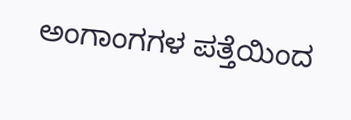ಅಂಗಾಂಗಗಳ ಪತ್ತೆಯಿಂದ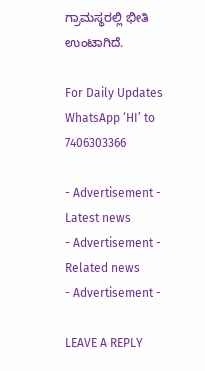ಗ್ರಾಮಸ್ಥರಲ್ಲಿ ಭೀತಿ ಉಂಟಾಗಿದೆ.

For Daily Updates WhatsApp ‘HI’ to 7406303366

- Advertisement -
Latest news
- Advertisement -
Related news
- Advertisement -

LEAVE A REPLY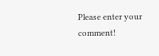Please enter your comment!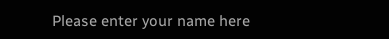Please enter your name here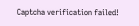Captcha verification failed!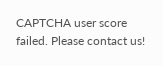CAPTCHA user score failed. Please contact us!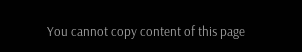You cannot copy content of this page